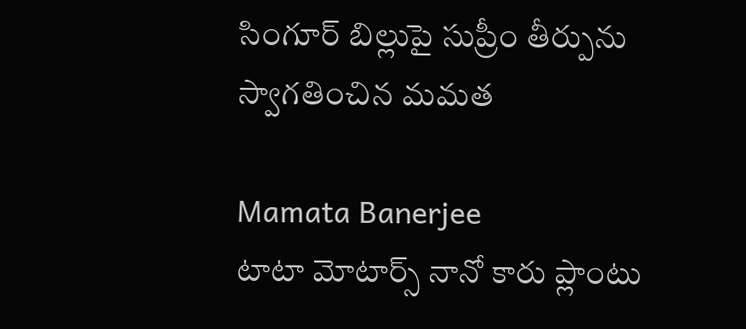సింగూర్ బిల్లుపై సుప్రీం తీర్పును స్వాగతించిన మమత

Mamata Banerjee
టాటా మోటార్స్ నానో కారు ప్లాంటు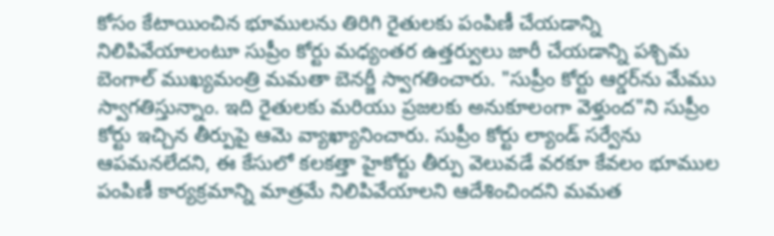కోసం కేటాయించిన భూములను తిరిగి రైతులకు పంపిణీ చేయడాన్ని నిలిపివేయాలంటూ సుప్రీం కోర్టు మధ్యంతర ఉత్తర్వులు జారీ చేయడాన్ని పశ్చిమ బెంగాల్ ముఖ్యమంత్రి మమతా బెనర్జీ స్వాగతించారు. "సుప్రీం కోర్టు ఆర్డర్‌ను మేము స్వాగతిస్తున్నాం. ఇది రైతులకు మరియు ప్రజలకు అనుకూలంగా వెళ్తుంద"ని సుప్రీం కోర్టు ఇచ్చిన తీర్పుపై ఆమె వ్యాఖ్యానించారు. సుప్రీం కోర్టు ల్యాండ్ సర్వేను ఆపమనలేదని, ఈ కేసులో కలకత్తా హైకోర్టు తీర్పు వెలువడే వరకూ కేవలం భూముల పంపిణీ కార్యక్రమాన్ని మాత్రమే నిలిపివేయాలని ఆదేశించిందని మమత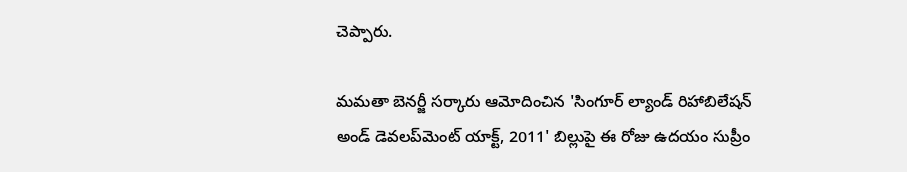చెప్పారు.

మమతా బెనర్జీ సర్కారు ఆమోదించిన 'సింగూర్ ల్యాండ్ రిహాబిలేషన్ అండ్ డెవలప్‌మెంట్ యాక్ట్, 2011' బిల్లుపై ఈ రోజు ఉదయం సుప్రీం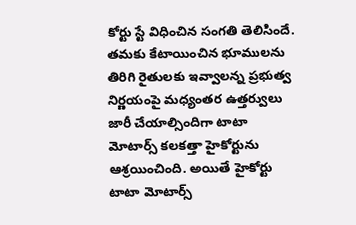కోర్టు స్టే విధించిన సంగతి తెలిసిందే. తమకు కేటాయించిన భూములను తిరిగి రైతులకు ఇవ్వాలన్న ప్రభుత్వ నిర్ణయంపై మధ్యంతర ఉత్తర్వులు జారీ చేయాల్సిందిగా టాటా మోటార్స్ కలకత్తా హైకోర్టును ఆశ్రయించింది. అయితే హైకోర్టు టాటా మోటార్స్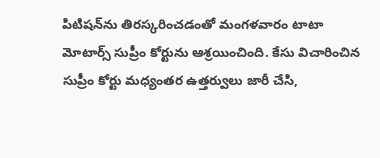పిటిషన్‌ను తిరస్కరించడంతో మంగళవారం టాటా మోటార్స్ సుప్రీం కోర్టును ఆశ్రయించింది. కేసు విచారించిన సుప్రీం కోర్టు మధ్యంతర ఉత్తర్వులు జారీ చేసి,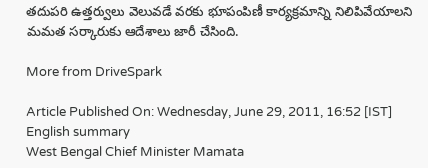తదుపరి ఉత్తర్వులు వెలువడే వరకు భూపంపిణీ కార్యక్రమాన్ని నిలిపివేయాలని మమత సర్కారుకు ఆదేశాలు జారీ చేసింది.

More from DriveSpark

Article Published On: Wednesday, June 29, 2011, 16:52 [IST]
English summary
West Bengal Chief Minister Mamata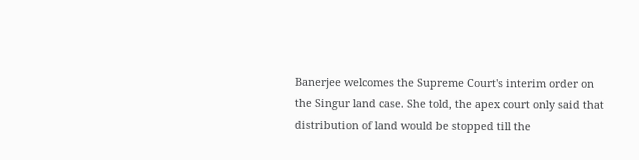Banerjee welcomes the Supreme Court's interim order on the Singur land case. She told, the apex court only said that distribution of land would be stopped till the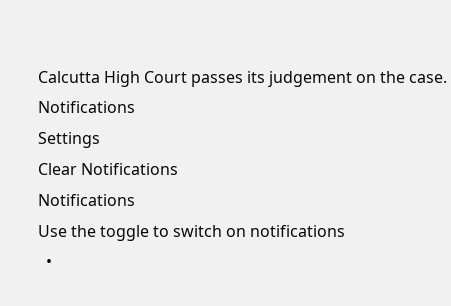Calcutta High Court passes its judgement on the case.
Notifications
Settings
Clear Notifications
Notifications
Use the toggle to switch on notifications
  •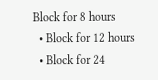Block for 8 hours
  • Block for 12 hours
  • Block for 24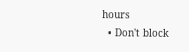hours
  • Don't block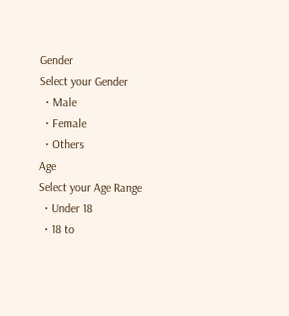Gender
Select your Gender
  • Male
  • Female
  • Others
Age
Select your Age Range
  • Under 18
  • 18 to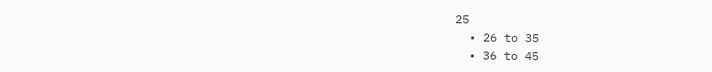25
  • 26 to 35
  • 36 to 45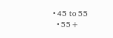• 45 to 55
  • 55+